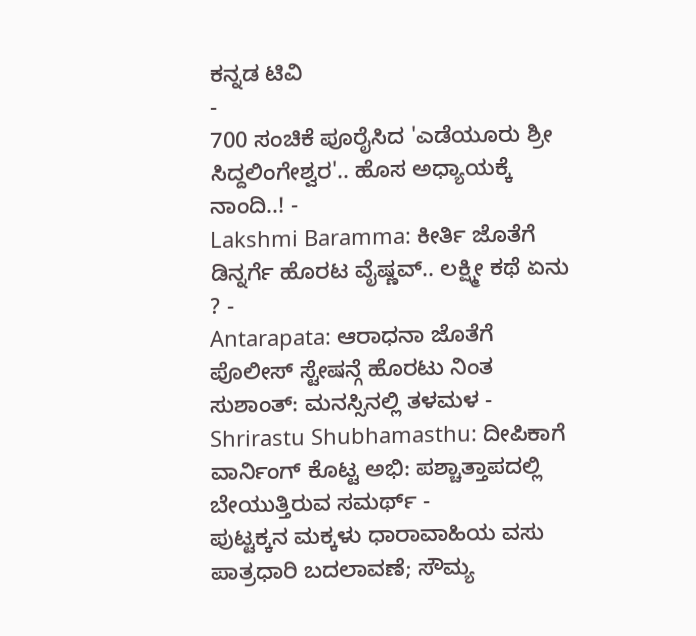ಕನ್ನಡ ಟಿವಿ
-
700 ಸಂಚಿಕೆ ಪೂರೈಸಿದ 'ಎಡೆಯೂರು ಶ್ರೀ ಸಿದ್ದಲಿಂಗೇಶ್ವರ'.. ಹೊಸ ಅಧ್ಯಾಯಕ್ಕೆ ನಾಂದಿ..! -
Lakshmi Baramma: ಕೀರ್ತಿ ಜೊತೆಗೆ ಡಿನ್ನರ್ಗೆ ಹೊರಟ ವೈಷ್ಣವ್.. ಲಕ್ಷ್ಮೀ ಕಥೆ ಏನು ? -
Antarapata: ಆರಾಧನಾ ಜೊತೆಗೆ ಪೊಲೀಸ್ ಸ್ಟೇಷನ್ಗೆ ಹೊರಟು ನಿಂತ ಸುಶಾಂತ್: ಮನಸ್ಸಿನಲ್ಲಿ ತಳಮಳ -
Shrirastu Shubhamasthu: ದೀಪಿಕಾಗೆ ವಾರ್ನಿಂಗ್ ಕೊಟ್ಟ ಅಭಿ: ಪಶ್ಚಾತ್ತಾಪದಲ್ಲಿ ಬೇಯುತ್ತಿರುವ ಸಮರ್ಥ್ -
ಪುಟ್ಟಕ್ಕನ ಮಕ್ಕಳು ಧಾರಾವಾಹಿಯ ವಸು ಪಾತ್ರಧಾರಿ ಬದಲಾವಣೆ; ಸೌಮ್ಯ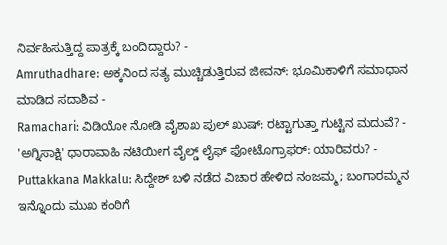ನಿರ್ವಹಿಸುತ್ತಿದ್ದ ಪಾತ್ರಕ್ಕೆ ಬಂದಿದ್ದಾರು? -
Amruthadhare: ಅಕ್ಕನಿಂದ ಸತ್ಯ ಮುಚ್ಚಿಡುತ್ತಿರುವ ಜೀವನ್: ಭೂಮಿಕಾಳಿಗೆ ಸಮಾಧಾನ ಮಾಡಿದ ಸದಾಶಿವ -
Ramachari: ವಿಡಿಯೋ ನೋಡಿ ವೈಶಾಖ ಪುಲ್ ಖುಷ್: ರಟ್ಟಾಗುತ್ತಾ ಗುಟ್ಟಿನ ಮದುವೆ? -
'ಅಗ್ನಿಸಾಕ್ಷಿ' ಧಾರಾವಾಹಿ ನಟಿಯೀಗ ವೈಲ್ಡ್ ಲೈಫ್ ಫೋಟೊಗ್ರಾಫರ್: ಯಾರಿವರು? -
Puttakkana Makkalu: ಸಿದ್ದೇಶ್ ಬಳಿ ನಡೆದ ವಿಚಾರ ಹೇಳಿದ ನಂಜಮ್ಮ; ಬಂಗಾರಮ್ಮನ ಇನ್ನೊಂದು ಮುಖ ಕಂಠಿಗೆ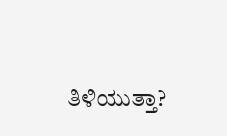ತಿಳಿಯುತ್ತಾ?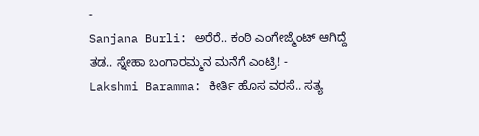-
Sanjana Burli: ಅರೆರೆ.. ಕಂಠಿ ಎಂಗೇಜ್ಮೆಂಟ್ ಆಗಿದ್ದೆ ತಡ.. ಸ್ನೇಹಾ ಬಂಗಾರಮ್ಮನ ಮನೆಗೆ ಎಂಟ್ರಿ! -
Lakshmi Baramma: ಕೀರ್ತಿ ಹೊಸ ವರಸೆ.. ಸತ್ಯ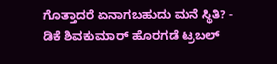ಗೊತ್ತಾದರೆ ಏನಾಗಬಹುದು ಮನೆ ಸ್ಥಿತಿ? -
ಡಿಕೆ ಶಿವಕುಮಾರ್ ಹೊರಗಡೆ ಟ್ರಬಲ್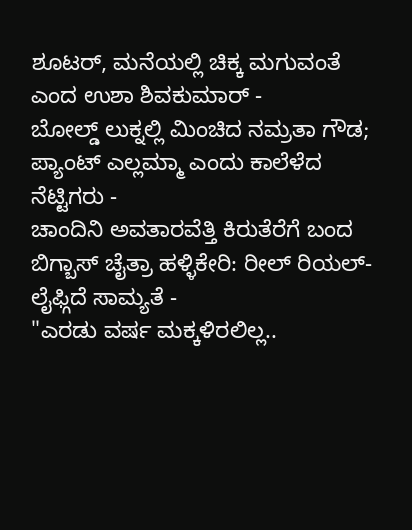ಶೂಟರ್, ಮನೆಯಲ್ಲಿ ಚಿಕ್ಕ ಮಗುವಂತೆ ಎಂದ ಉಶಾ ಶಿವಕುಮಾರ್ -
ಬೋಲ್ಡ್ ಲುಕ್ನಲ್ಲಿ ಮಿಂಚಿದ ನಮ್ರತಾ ಗೌಡ; ಪ್ಯಾಂಟ್ ಎಲ್ಲಮ್ಮಾ ಎಂದು ಕಾಲೆಳೆದ ನೆಟ್ಟಿಗರು -
ಚಾಂದಿನಿ ಅವತಾರವೆತ್ತಿ ಕಿರುತೆರೆಗೆ ಬಂದ ಬಿಗ್ಬಾಸ್ ಚೈತ್ರಾ ಹಳ್ಳಿಕೇರಿ: ರೀಲ್ ರಿಯಲ್-ಲೈಫ್ಗಿದೆ ಸಾಮ್ಯತೆ -
"ಎರಡು ವರ್ಷ ಮಕ್ಕಳಿರಲಿಲ್ಲ..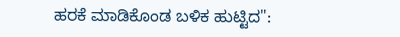ಹರಕೆ ಮಾಡಿಕೊಂಡ ಬಳಿಕ ಹುಟ್ಟಿದ":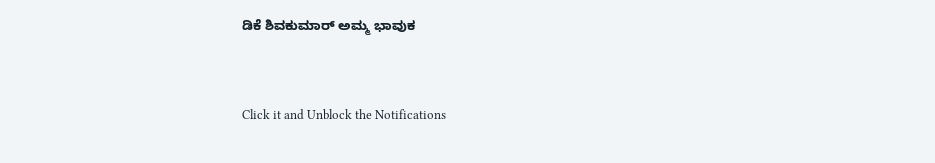ಡಿಕೆ ಶಿವಕುಮಾರ್ ಅಮ್ಮ ಭಾವುಕ


Click it and Unblock the Notifications